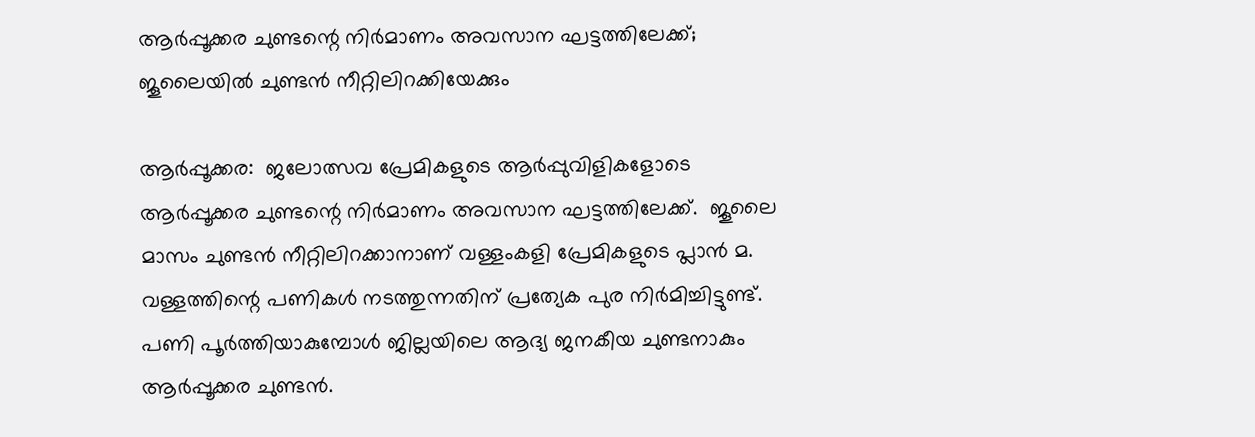ആർപ്പൂക്കര ചുണ്ടന്റെ നിർമാണം അവസാന ഘട്ടത്തിലേക്ക്; ജൂലൈയിൽ ചുണ്ടൻ നീറ്റിലിറക്കിയേക്കും

ആർപ്പൂക്കര:  ജലോത്സവ പ്രേമികളുടെ ആർപ്പുവിളികളോടെ ആർപ്പൂക്കര ചുണ്ടന്റെ നിർമാണം അവസാന ഘട്ടത്തിലേക്ക്.  ജൂലൈ മാസം ചുണ്ടൻ നീറ്റിലിറക്കാനാണ് വള്ളംകളി പ്രേമികളുടെ പ്ലാൻ മ. വള്ളത്തിന്റെ പണികൾ നടത്തുന്നതിന് പ്രത്യേക പുര നിർമിച്ചിട്ടുണ്ട്. പണി പൂർത്തിയാകുമ്പോൾ ജില്ലയിലെ ആദ്യ ജനകീയ ചുണ്ടനാകും ആർപ്പൂക്കര ചുണ്ടൻ.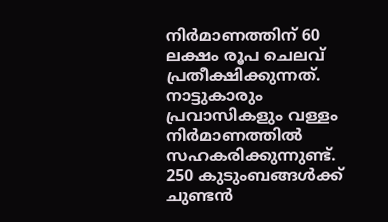നിർമാണത്തിന് 60 ലക്ഷം രൂപ ചെലവ് പ്രതീക്ഷിക്കുന്നത്. നാട്ടുകാരും പ്രവാസികളും വള്ളം നിർമാണത്തിൽ സഹകരിക്കുന്നുണ്ട്. 250 കുടുംബങ്ങൾക്ക് ചുണ്ടൻ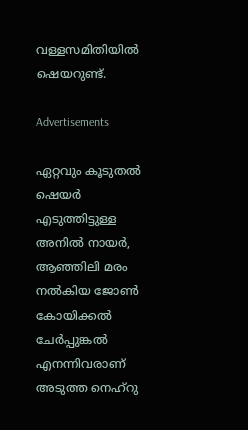വള്ളസമിതിയിൽ ഷെയറുണ്ട്.

Advertisements

ഏറ്റവും കൂടുതൽ ഷെയർ എടുത്തിട്ടുള്ള അനിൽ നായർ, ആഞ്ഞിലി മരം നൽകിയ ജോൺ കോയിക്കൽ ചേർപ്പുങ്കൽ എനന്നിവരാണ് അടുത്ത നെഹ്റു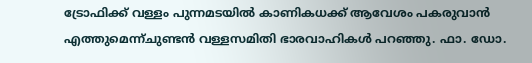ട്രോഫിക്ക് വള്ളം പുന്നമടയിൽ കാണികധക്ക് ആവേശം പകരുവാൻ എത്തുമെന്ന്ചുണ്ടൻ വള്ളസമിതി ഭാരവാഹികൾ പറഞ്ഞു. ഫാ. ഡോ.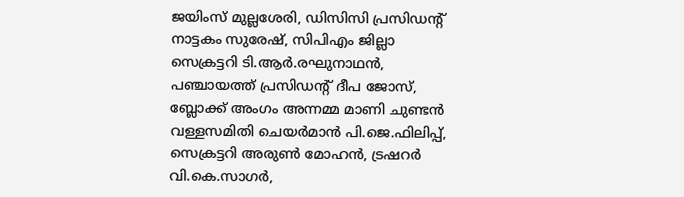ജയിംസ് മുല്ലശേരി, ഡിസിസി പ്രസിഡന്റ് നാട്ടകം സുരേഷ്, സിപിഎം ജില്ലാ സെക്രട്ടറി ടി.ആർ.രഘുനാഥൻ, പഞ്ചായത്ത് പ്രസിഡന്റ് ദീപ ജോസ്, ബ്ലോക്ക് അംഗം അന്നമ്മ മാണി ചുണ്ടൻ വള്ളസമിതി ചെയർമാൻ പി.ജെ.ഫിലിപ്പ്, സെക്രട്ടറി അരുൺ മോഹൻ, ട്രഷറർ വി.കെ.സാഗർ,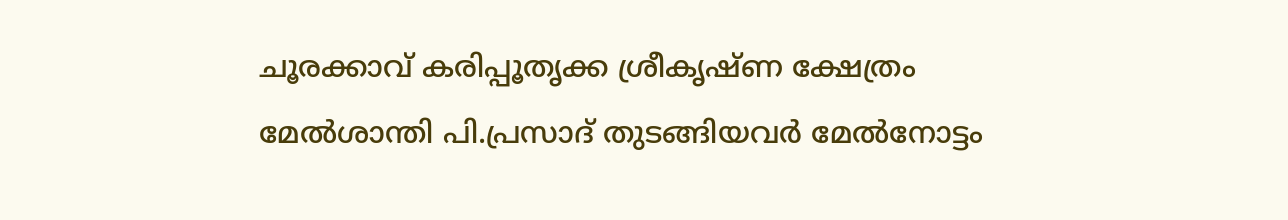ചൂരക്കാവ് കരിപ്പൂതൃക്ക ശ്രീകൃഷ്ണ ക്ഷേത്രം മേൽശാന്തി പി.പ്രസാദ് തുടങ്ങിയവർ മേൽനോട്ടം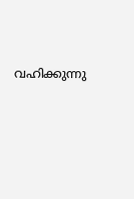വഹിക്കുന്നു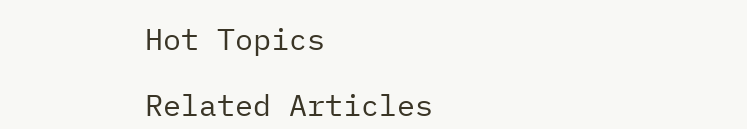Hot Topics

Related Articles